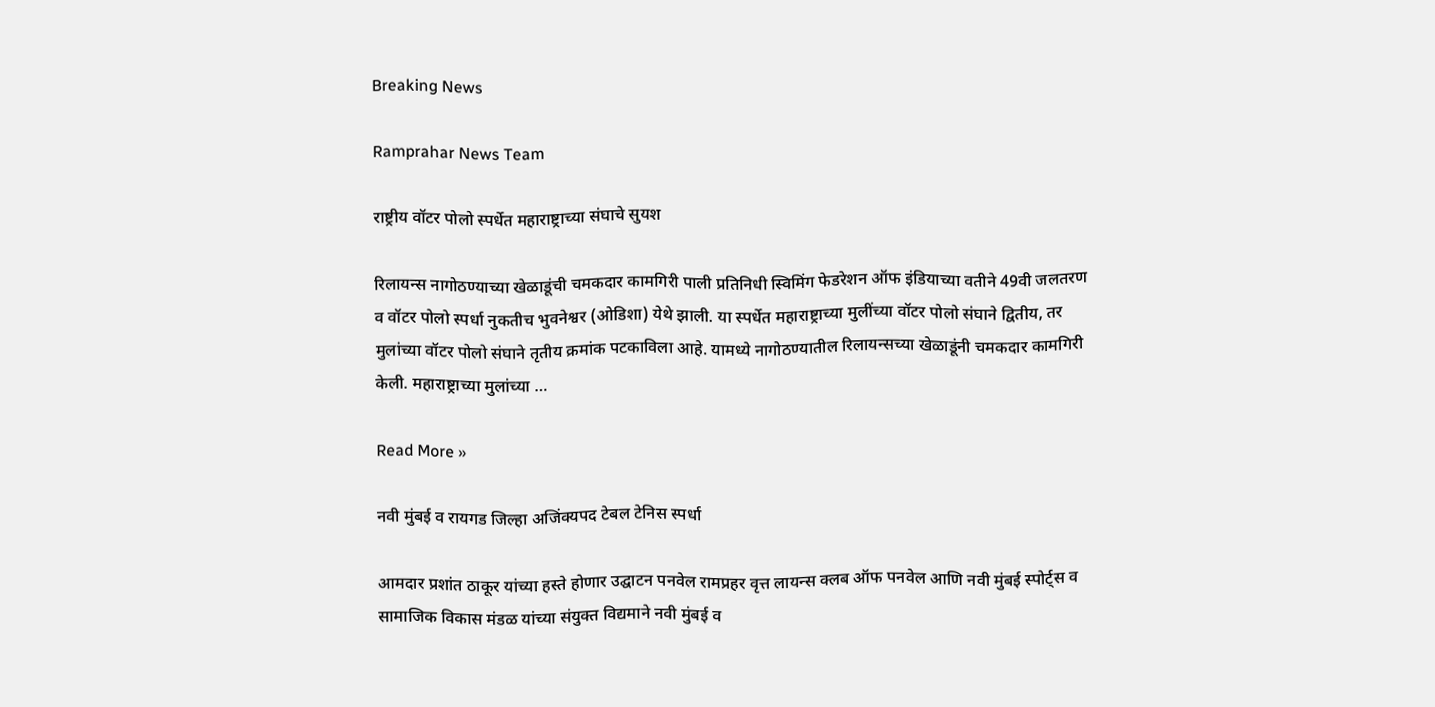Breaking News

Ramprahar News Team

राष्ट्रीय वॉटर पोलो स्पर्धेत महाराष्ट्राच्या संघाचे सुयश

रिलायन्स नागोठण्याच्या खेळाडूंची चमकदार कामगिरी पाली प्रतिनिधी स्विमिंग फेडरेशन ऑफ इंडियाच्या वतीने 49वी जलतरण व वॉटर पोलो स्पर्धा नुकतीच भुवनेश्वर (ओडिशा) येथे झाली. या स्पर्धेत महाराष्ट्राच्या मुलींच्या वॉटर पोलो संघाने द्वितीय, तर मुलांच्या वॉटर पोलो संघाने तृतीय क्रमांक पटकाविला आहे. यामध्ये नागोठण्यातील रिलायन्सच्या खेळाडूंनी चमकदार कामगिरी केली. महाराष्ट्राच्या मुलांच्या …

Read More »

नवी मुंबई व रायगड जिल्हा अजिंक्यपद टेबल टेनिस स्पर्धा

आमदार प्रशांत ठाकूर यांच्या हस्ते होणार उद्घाटन पनवेल रामप्रहर वृत्त लायन्स क्लब ऑफ पनवेल आणि नवी मुंबई स्पोर्ट्स व सामाजिक विकास मंडळ यांच्या संयुक्त विद्यमाने नवी मुंबई व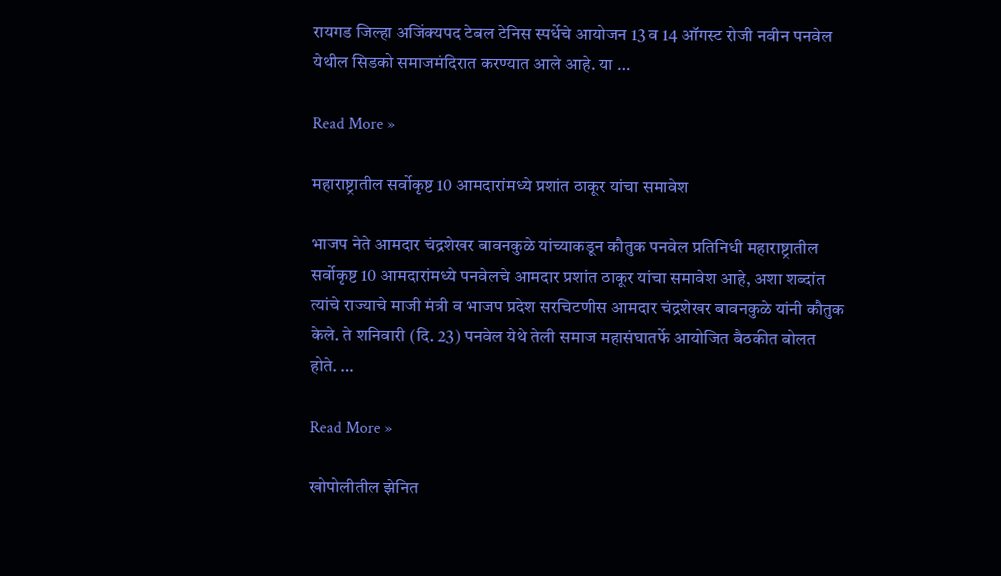रायगड जिल्हा अजिंक्यपद टेबल टेनिस स्पर्धेचे आयोजन 13 व 14 ऑगस्ट रोजी नवीन पनवेल येथील सिडको समाजमंदिरात करण्यात आले आहे. या …

Read More »

महाराष्ट्रातील सर्वोकृष्ट 10 आमदारांमध्ये प्रशांत ठाकूर यांचा समावेश

भाजप नेते आमदार चंद्रशेखर बावनकुळे यांच्याकडून कौतुक पनवेल प्रतिनिधी महाराष्ट्रातील सर्वोकृष्ट 10 आमदारांमध्ये पनवेलचे आमदार प्रशांत ठाकूर यांचा समावेश आहे, अशा शब्दांत त्यांचे राज्याचे माजी मंत्री व भाजप प्रदेश सरचिटणीस आमदार चंद्रशेखर बावनकुळे यांनी कौतुक केले. ते शनिवारी (दि. 23) पनवेल येथे तेली समाज महासंघातर्फे आयोजित बैठकीत बोलत होते. …

Read More »

खोपोलीतील झेनित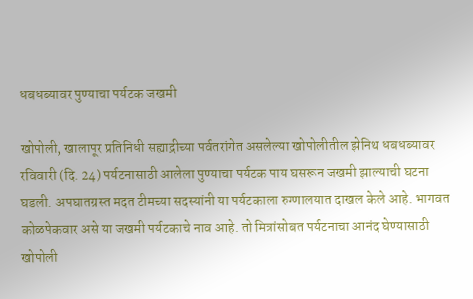धबधब्यावर पुण्याचा पर्यटक जखमी

खोपोली, खालापूर प्रतिनिधी सह्याद्रीच्या पर्वतरांगेत असलेल्या खोपोलीतील झेनिथ धबधब्यावर रविवारी (दि. 24) पर्यटनासाठी आलेला पुण्याचा पर्यटक पाय घसरून जखमी झाल्याची घटना घडली. अपघातग्रस्त मदत टीमच्या सदस्यांनी या पर्यटकाला रुग्णालयात दाखल केले आहे. भागवत कोळपेकवार असे या जखमी पर्यटकाचे नाव आहे. तो मित्रांसोबत पर्यटनाचा आनंद घेण्यासाठी खोपोली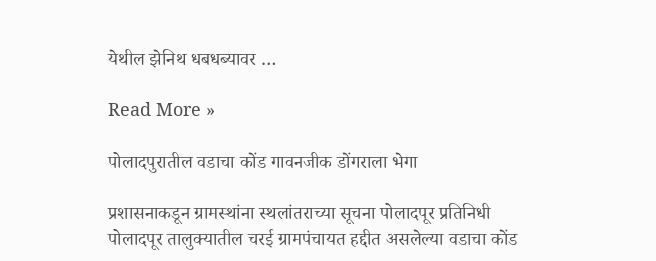येथील झेनिथ धबधब्यावर …

Read More »

पोलादपुरातील वडाचा कोंड गावनजीक डोंगराला भेगा

प्रशासनाकडून ग्रामस्थांना स्थलांतराच्या सूचना पोलादपूर प्रतिनिधी पोलादपूर तालुक्यातील चरई ग्रामपंचायत हद्दीत असलेल्या वडाचा कोंड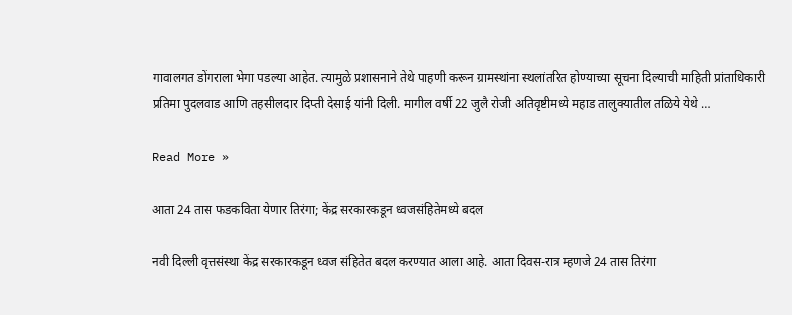गावालगत डोंगराला भेगा पडल्या आहेत. त्यामुळे प्रशासनाने तेथे पाहणी करून ग्रामस्थांना स्थलांतरित होण्याच्या सूचना दिल्याची माहिती प्रांताधिकारी प्रतिमा पुदलवाड आणि तहसीलदार दिप्ती देसाई यांनी दिली. मागील वर्षी 22 जुलै रोजी अतिवृष्टीमध्ये महाड तालुक्यातील तळिये येथे …

Read More »

आता 24 तास फडकविता येणार तिरंगा; केंद्र सरकारकडून ध्वजसंहितेमध्ये बदल

नवी दिल्ली वृत्तसंस्था केंद्र सरकारकडून ध्वज संहितेत बदल करण्यात आला आहे. आता दिवस-रात्र म्हणजे 24 तास तिरंगा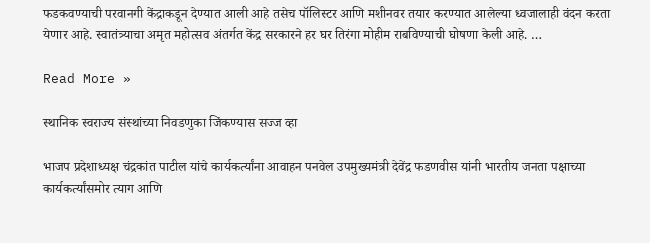फडकवण्याची परवानगी केंद्राकडून देण्यात आली आहे तसेच पॉलिस्टर आणि मशीनवर तयार करण्यात आलेल्या ध्वजालाही वंदन करता येणार आहे. स्वातंत्र्याचा अमृत महोत्सव अंतर्गत केंद्र सरकारने हर घर तिरंगा मोहीम राबविण्याची घोषणा केली आहे. …

Read More »

स्थानिक स्वराज्य संस्थांच्या निवडणुका जिंकण्यास सज्ज व्हा

भाजप प्रदेशाध्यक्ष चंद्रकांत पाटील यांचे कार्यकर्त्यांना आवाहन पनवेल उपमुख्यमंत्री देवेंद्र फडणवीस यांनी भारतीय जनता पक्षाच्या कार्यकर्त्यांसमोर त्याग आणि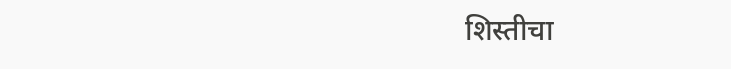शिस्तीचा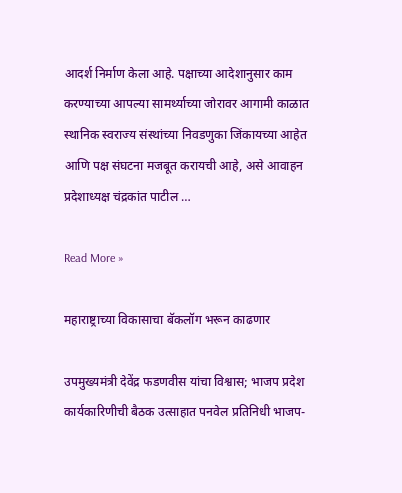आदर्श निर्माण केला आहे. पक्षाच्या आदेशानुसार काम करण्याच्या आपल्या सामर्थ्याच्या जोरावर आगामी काळात स्थानिक स्वराज्य संस्थांच्या निवडणुका जिंकायच्या आहेत आणि पक्ष संघटना मजबूत करायची आहे, असे आवाहन प्रदेशाध्यक्ष चंद्रकांत पाटील …

Read More »

महाराष्ट्राच्या विकासाचा बॅकलॉग भरून काढणार

उपमुख्यमंत्री देवेंद्र फडणवीस यांचा विश्वास; भाजप प्रदेश कार्यकारिणीची बैठक उत्साहात पनवेल प्रतिनिधी भाजप-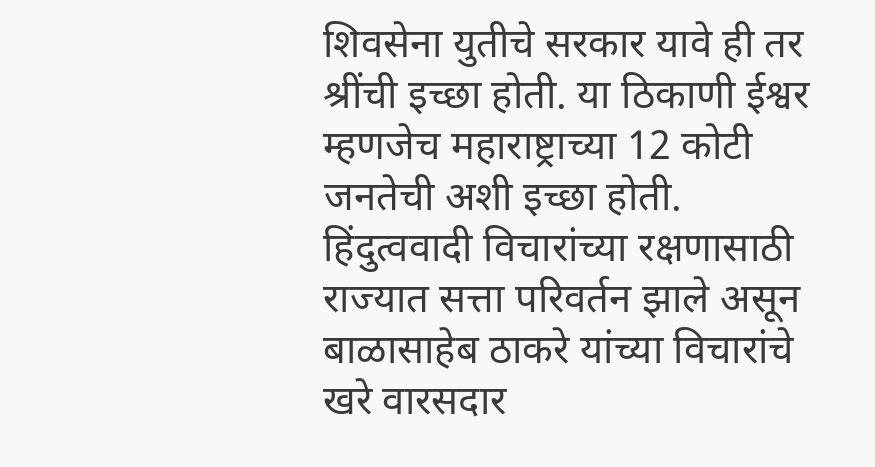शिवसेना युतीचे सरकार यावे ही तर श्रींची इच्छा होती. या ठिकाणी ईश्वर म्हणजेच महाराष्ट्राच्या 12 कोटी जनतेची अशी इच्छा होती. हिंदुत्ववादी विचारांच्या रक्षणासाठी राज्यात सत्ता परिवर्तन झाले असून बाळासाहेब ठाकरे यांच्या विचारांचे खरे वारसदार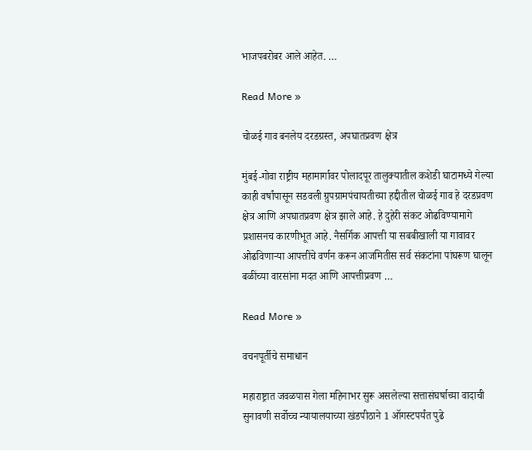भाजपबरोबर आले आहेत. …

Read More »

चोळई गाव बनलेय दरडग्रस्त, अपघातप्रवण क्षेत्र

मुंबई-गोवा राष्ट्रीय महामार्गावर पोलादपूर तालुक्यातील कशेडी घाटामध्ये गेल्या काही वर्षांपासून सडवली ग्रुपग्रामपंचायतीच्या हद्दीतील चोळई गाव हे दरडप्रवण क्षेत्र आणि अपघातप्रवण क्षेत्र झाले आहे. हे दुहेरी संकट ओढविण्यामागे प्रशासनच कारणीभूत आहे. नैसर्गिक आपत्ती या सबबीखाली या गावावर ओढविणार्‍या आपत्तींचे वर्णन करून आजमितीस सर्व संकटांना पांघरूण घालून बळींच्या वारसांना मदत आणि आपत्तीप्रवण …

Read More »

वचनपूर्तीचे समाधान

महाराष्ट्रात जवळपास गेला महिनाभर सुरू असलेल्या सत्तासंघर्षाच्या वादाची सुनावणी सर्वोच्च न्यायालयाच्या खंडपीठाने 1 ऑगस्टपर्यंत पुढे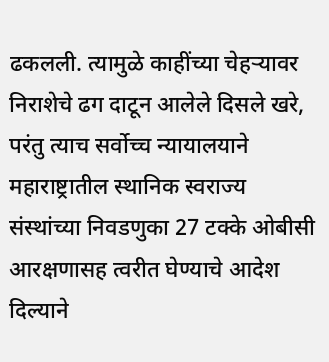ढकलली. त्यामुळे काहींच्या चेहर्‍यावर निराशेचे ढग दाटून आलेले दिसले खरे, परंतु त्याच सर्वोच्च न्यायालयाने महाराष्ट्रातील स्थानिक स्वराज्य संस्थांच्या निवडणुका 27 टक्के ओबीसी आरक्षणासह त्वरीत घेण्याचे आदेश दिल्याने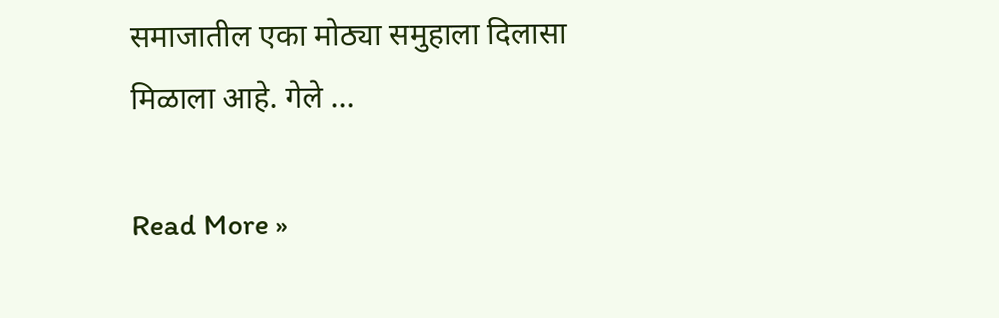समाजातील एका मोठ्या समुहाला दिलासा मिळाला आहे. गेले …

Read More »